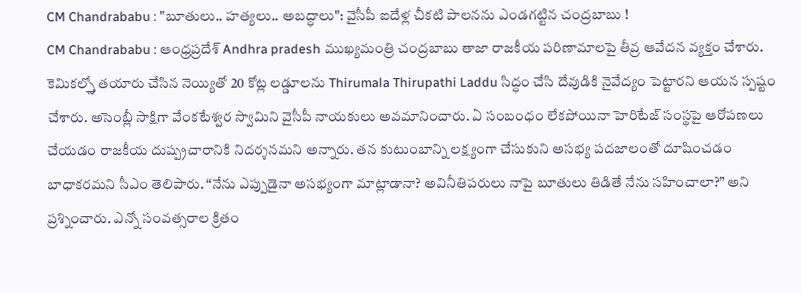CM Chandrababu : "బూతులు.. హత్యలు.. అబద్ధాలు": వైసీపీ ఐదేళ్ల చీకటి పాలనను ఎండగట్టిన చంద్రబాబు !
CM Chandrababu : ఆంధ్రప్రదేశ్ Andhra pradesh ముఖ్యమంత్రి చంద్రబాబు తాజా రాజకీయ పరిణామాలపై తీవ్ర ఆవేదన వ్యక్తం చేశారు. కెమికల్స్తో తయారు చేసిన నెయ్యితో 20 కోట్ల లడ్డూలను Thirumala Thirupathi Laddu సిద్ధం చేసి దేవుడికి నైవేద్యం పెట్టారని ఆయన స్పష్టం చేశారు. అసెంబ్లీ సాక్షిగా వేంకటేశ్వర స్వామిని వైసీపీ నాయకులు అవమానించారు. ఏ సంబంధం లేకపోయినా హెరిటేజ్ సంస్థపై ఆరోపణలు చేయడం రాజకీయ దుష్ప్రచారానికి నిదర్శనమని అన్నారు. తన కుటుంబాన్ని లక్ష్యంగా చేసుకుని అసభ్య పదజాలంతో దూషించడం బాధాకరమని సీఎం తెలిపారు. “నేను ఎప్పుడైనా అసభ్యంగా మాట్లాడానా? అవినీతిపరులు నాపై బూతులు తిడితే నేను సహించాలా?” అని ప్రశ్నించారు. ఎన్నో సంవత్సరాల క్రితం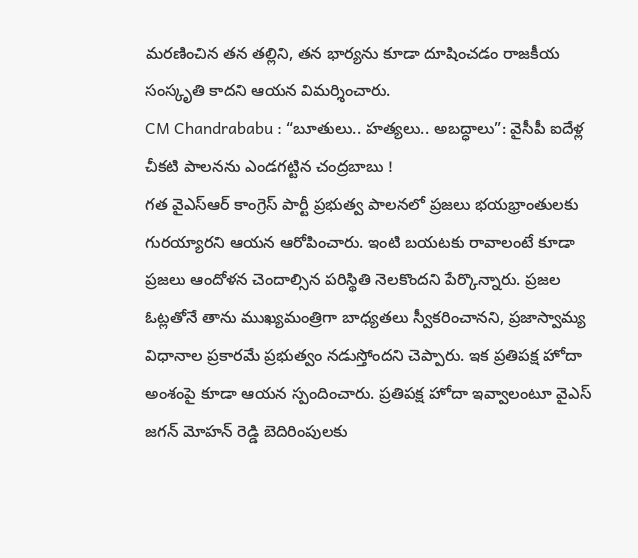మరణించిన తన తల్లిని, తన భార్యను కూడా దూషించడం రాజకీయ సంస్కృతి కాదని ఆయన విమర్శించారు.
CM Chandrababu : “బూతులు.. హత్యలు.. అబద్ధాలు”: వైసీపీ ఐదేళ్ల చీకటి పాలనను ఎండగట్టిన చంద్రబాబు !
గత వైఎస్ఆర్ కాంగ్రెస్ పార్టీ ప్రభుత్వ పాలనలో ప్రజలు భయభ్రాంతులకు గురయ్యారని ఆయన ఆరోపించారు. ఇంటి బయటకు రావాలంటే కూడా ప్రజలు ఆందోళన చెందాల్సిన పరిస్థితి నెలకొందని పేర్కొన్నారు. ప్రజల ఓట్లతోనే తాను ముఖ్యమంత్రిగా బాధ్యతలు స్వీకరించానని, ప్రజాస్వామ్య విధానాల ప్రకారమే ప్రభుత్వం నడుస్తోందని చెప్పారు. ఇక ప్రతిపక్ష హోదా అంశంపై కూడా ఆయన స్పందించారు. ప్రతిపక్ష హోదా ఇవ్వాలంటూ వైఎస్ జగన్ మోహన్ రెడ్డి బెదిరింపులకు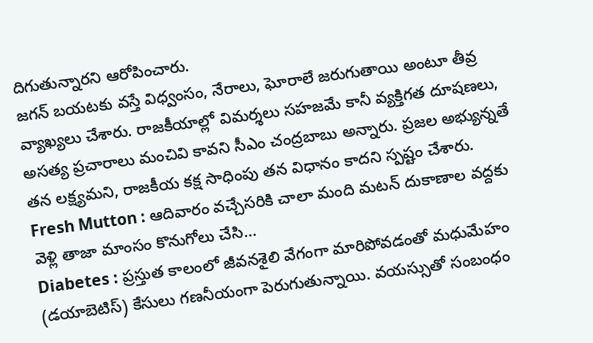దిగుతున్నారని ఆరోపించారు.
జగన్ బయటకు వస్తే విధ్వంసం, నేరాలు, ఘోరాలే జరుగుతాయి అంటూ తీవ్ర వ్యాఖ్యలు చేశారు. రాజకీయాల్లో విమర్శలు సహజమే కానీ వ్యక్తిగత దూషణలు, అసత్య ప్రచారాలు మంచివి కావని సీఎం చంద్రబాబు అన్నారు. ప్రజల అభ్యున్నతే తన లక్ష్యమని, రాజకీయ కక్ష సాధింపు తన విధానం కాదని స్పష్టం చేశారు.
Fresh Mutton : ఆదివారం వచ్చేసరికి చాలా మంది మటన్ దుకాణాల వద్దకు వెళ్లి తాజా మాంసం కొనుగోలు చేసి…
Diabetes : ప్రస్తుత కాలంలో జీవనశైలి వేగంగా మారిపోవడంతో మధుమేహం (డయాబెటిస్) కేసులు గణనీయంగా పెరుగుతున్నాయి. వయస్సుతో సంబంధం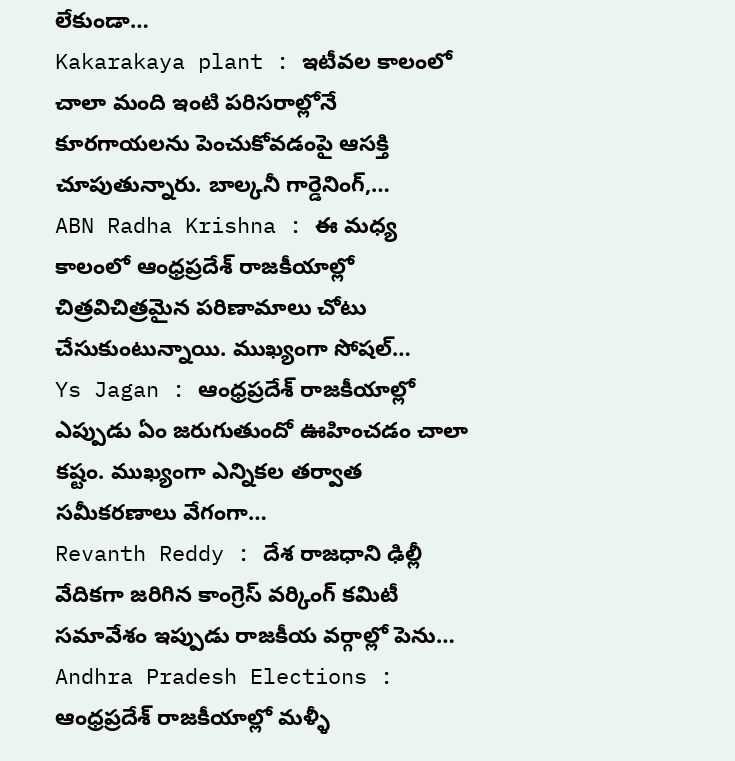లేకుండా…
Kakarakaya plant : ఇటీవల కాలంలో చాలా మంది ఇంటి పరిసరాల్లోనే కూరగాయలను పెంచుకోవడంపై ఆసక్తి చూపుతున్నారు. బాల్కనీ గార్డెనింగ్,…
ABN Radha Krishna : ఈ మధ్య కాలంలో ఆంధ్రప్రదేశ్ రాజకీయాల్లో చిత్రవిచిత్రమైన పరిణామాలు చోటు చేసుకుంటున్నాయి. ముఖ్యంగా సోషల్…
Ys Jagan : ఆంధ్రప్రదేశ్ రాజకీయాల్లో ఎప్పుడు ఏం జరుగుతుందో ఊహించడం చాలా కష్టం. ముఖ్యంగా ఎన్నికల తర్వాత సమీకరణాలు వేగంగా…
Revanth Reddy : దేశ రాజధాని ఢిల్లీ వేదికగా జరిగిన కాంగ్రెస్ వర్కింగ్ కమిటీ సమావేశం ఇప్పుడు రాజకీయ వర్గాల్లో పెను…
Andhra Pradesh Elections : ఆంధ్రప్రదేశ్ రాజకీయాల్లో మళ్ళీ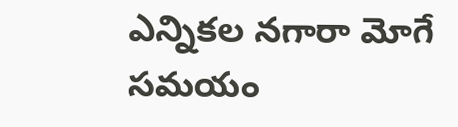ఎన్నికల నగారా మోగే సమయం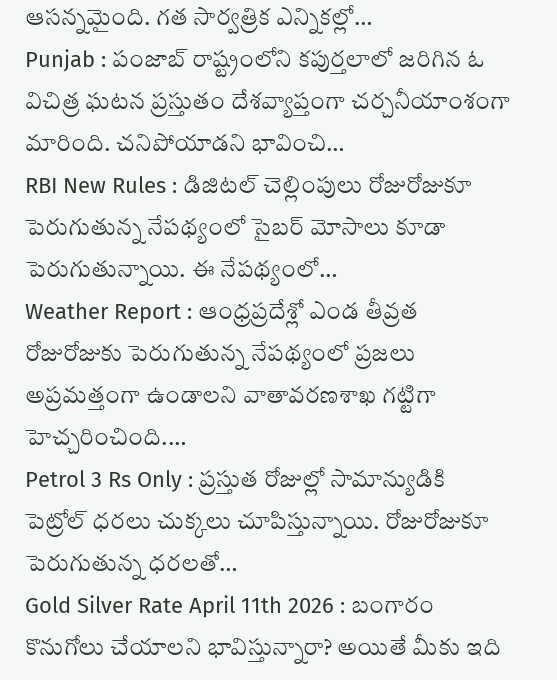ఆసన్నమైంది. గత సార్వత్రిక ఎన్నికల్లో…
Punjab : పంజాబ్ రాష్ట్రంలోని కపుర్తలాలో జరిగిన ఓ విచిత్ర ఘటన ప్రస్తుతం దేశవ్యాప్తంగా చర్చనీయాంశంగా మారింది. చనిపోయాడని భావించి…
RBI New Rules : డిజిటల్ చెల్లింపులు రోజురోజుకూ పెరుగుతున్న నేపథ్యంలో సైబర్ మోసాలు కూడా పెరుగుతున్నాయి. ఈ నేపథ్యంలో…
Weather Report : ఆంధ్రప్రదేశ్లో ఎండ తీవ్రత రోజురోజుకు పెరుగుతున్న నేపథ్యంలో ప్రజలు అప్రమత్తంగా ఉండాలని వాతావరణశాఖ గట్టిగా హెచ్చరించింది.…
Petrol 3 Rs Only : ప్రస్తుత రోజుల్లో సామాన్యుడికి పెట్రోల్ ధరలు చుక్కలు చూపిస్తున్నాయి. రోజురోజుకూ పెరుగుతున్న ధరలతో…
Gold Silver Rate April 11th 2026 : బంగారం కొనుగోలు చేయాలని భావిస్తున్నారా? అయితే మీకు ఇది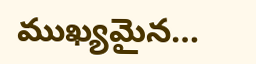ముఖ్యమైన…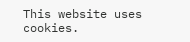This website uses cookies.